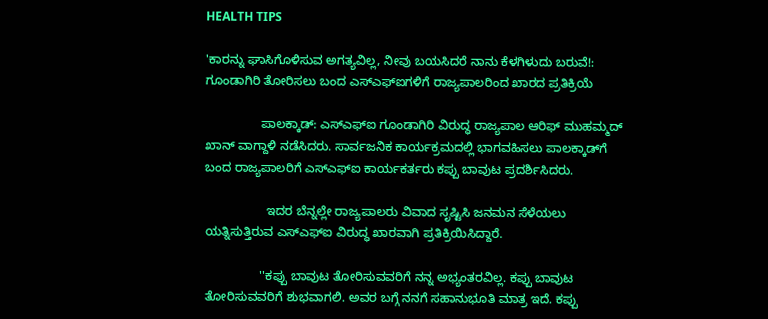HEALTH TIPS

'ಕಾರನ್ನು ಘಾಸಿಗೊಳಿಸುವ ಅಗತ್ಯವಿಲ್ಲ, ನೀವು ಬಯಸಿದರೆ ನಾನು ಕೆಳಗಿಳುದು ಬರುವೆ!: ಗೂಂಡಾಗಿರಿ ತೋರಿಸಲು ಬಂದ ಎಸ್‍ಎಫ್‍ಐಗಳಿಗೆ ರಾಜ್ಯಪಾಲರಿಂದ ಖಾರದ ಪ್ರತಿಕ್ರಿಯೆ

                ಪಾಲಕ್ಕಾಡ್: ಎಸ್‍ಎಫ್‍ಐ ಗೂಂಡಾಗಿರಿ ವಿರುದ್ಧ ರಾಜ್ಯಪಾಲ ಆರಿಫ್ ಮುಹಮ್ಮದ್ ಖಾನ್ ವಾಗ್ದಾಳಿ ನಡೆಸಿದರು. ಸಾರ್ವಜನಿಕ ಕಾರ್ಯಕ್ರಮದಲ್ಲಿ ಭಾಗವಹಿಸಲು ಪಾಲಕ್ಕಾಡ್‍ಗೆ ಬಂದ ರಾಜ್ಯಪಾಲರಿಗೆ ಎಸ್‍ಎಫ್‍ಐ ಕಾರ್ಯಕರ್ತರು ಕಪ್ಪು ಬಾವುಟ ಪ್ರದರ್ಶಿಸಿದರು.

                  ಇದರ ಬೆನ್ನಲ್ಲೇ ರಾಜ್ಯಪಾಲರು ವಿವಾದ ಸೃಷ್ಟಿಸಿ ಜನಮನ ಸೆಳೆಯಲು ಯತ್ನಿಸುತ್ತಿರುವ ಎಸ್‍ಎಫ್‍ಐ ವಿರುದ್ಧ ಖಾರವಾಗಿ ಪ್ರತಿಕ್ರಿಯಿಸಿದ್ದಾರೆ.

                ''ಕಪ್ಪು ಬಾವುಟ ತೋರಿಸುವವರಿಗೆ ನನ್ನ ಅಭ್ಯಂತರವಿಲ್ಲ. ಕಪ್ಪು ಬಾವುಟ ತೋರಿಸುವವರಿಗೆ ಶುಭವಾಗಲಿ. ಅವರ ಬಗ್ಗೆ ನನಗೆ ಸಹಾನುಭೂತಿ ಮಾತ್ರ ಇದೆ. ಕಪ್ಪು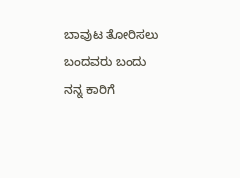ಬಾವುಟ ತೋರಿಸಲು ಬಂದವರು ಬಂದು ನನ್ನ ಕಾರಿಗೆ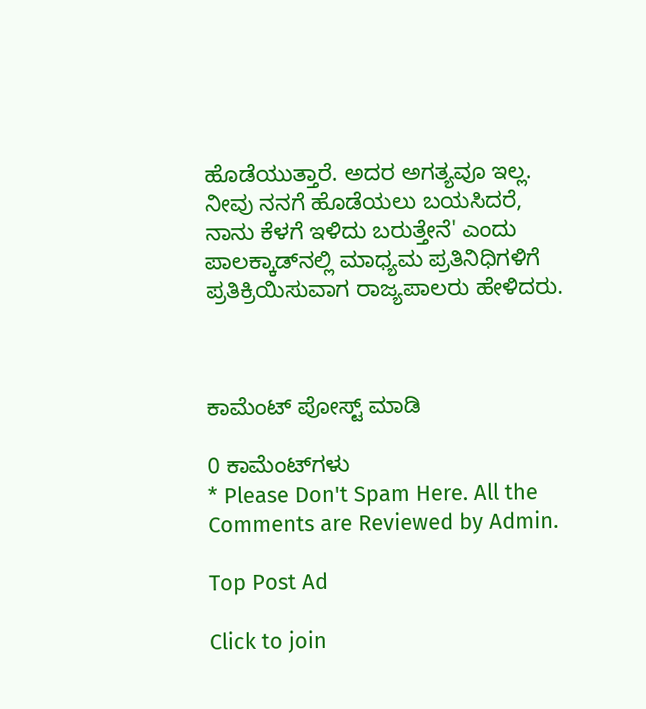ಹೊಡೆಯುತ್ತಾರೆ. ಅದರ ಅಗತ್ಯವೂ ಇಲ್ಲ. ನೀವು ನನಗೆ ಹೊಡೆಯಲು ಬಯಸಿದರೆ, ನಾನು ಕೆಳಗೆ ಇಳಿದು ಬರುತ್ತೇನೆ' ಎಂದು ಪಾಲಕ್ಕಾಡ್‍ನಲ್ಲಿ ಮಾಧ್ಯಮ ಪ್ರತಿನಿಧಿಗಳಿಗೆ ಪ್ರತಿಕ್ರಿಯಿಸುವಾಗ ರಾಜ್ಯಪಾಲರು ಹೇಳಿದರು.



ಕಾಮೆಂಟ್‌‌ ಪೋಸ್ಟ್‌ ಮಾಡಿ

0 ಕಾಮೆಂಟ್‌ಗಳು
* Please Don't Spam Here. All the Comments are Reviewed by Admin.

Top Post Ad

Click to join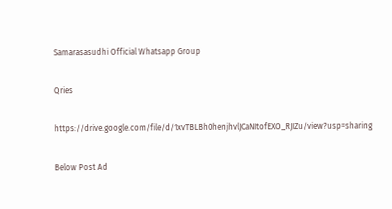Samarasasudhi Official Whatsapp Group

Qries

https://drive.google.com/file/d/1xvTBLBh0henjhvlJCaNItofEXO_RJIZu/view?usp=sharing

Below Post Ad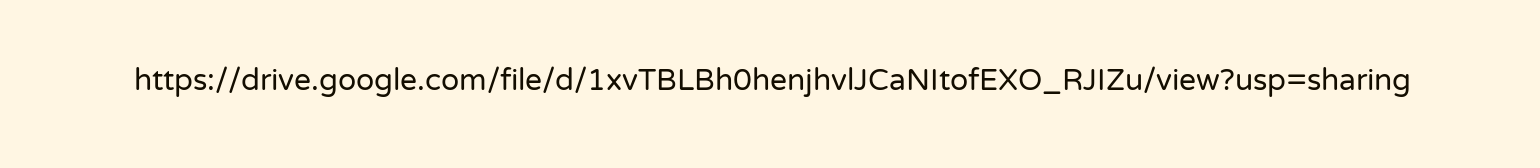https://drive.google.com/file/d/1xvTBLBh0henjhvlJCaNItofEXO_RJIZu/view?usp=sharing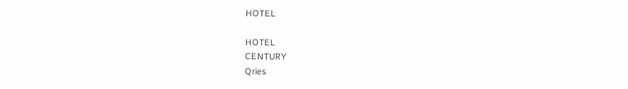HOTEL

HOTEL
CENTURY
Qries